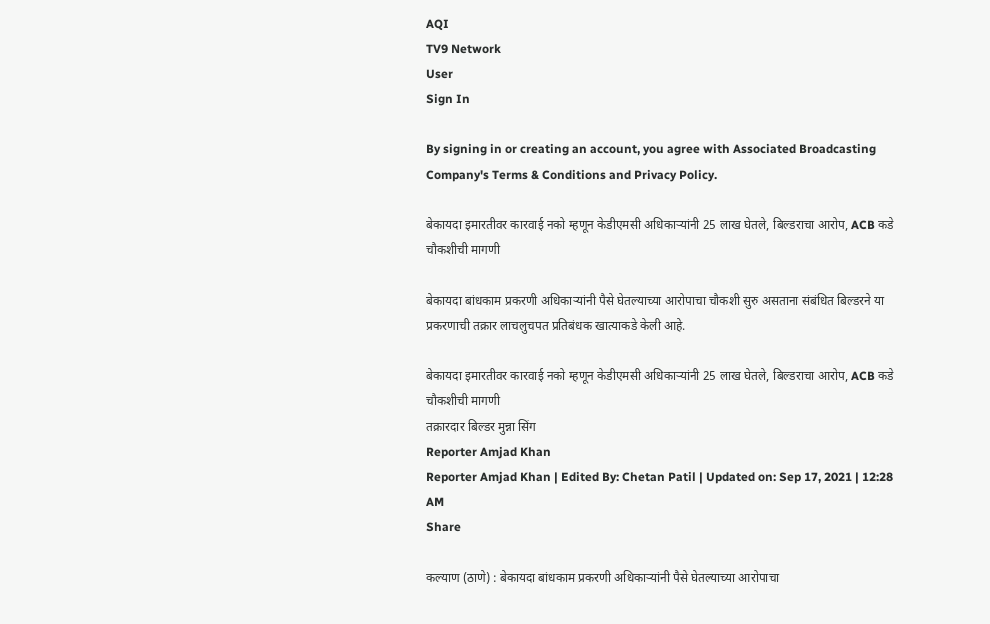AQI
TV9 Network
User
Sign In

By signing in or creating an account, you agree with Associated Broadcasting Company's Terms & Conditions and Privacy Policy.

बेकायदा इमारतीवर कारवाई नको म्हणून केडीएमसी अधिकाऱ्यांनी 25 लाख घेतले, बिल्डराचा आरोप, ACB कडे चौकशीची मागणी

बेकायदा बांधकाम प्रकरणी अधिकाऱ्यांनी पैसे घेतल्याच्या आरोपाचा चौकशी सुरु असताना संबंधित बिल्डरने या प्रकरणाची तक्रार लाचलुचपत प्रतिबंधक खात्याकडे केली आहे.

बेकायदा इमारतीवर कारवाई नको म्हणून केडीएमसी अधिकाऱ्यांनी 25 लाख घेतले, बिल्डराचा आरोप, ACB कडे चौकशीची मागणी
तक्रारदार बिल्डर मुन्ना सिंग
Reporter Amjad Khan
Reporter Amjad Khan | Edited By: Chetan Patil | Updated on: Sep 17, 2021 | 12:28 AM
Share

कल्याण (ठाणे) : बेकायदा बांधकाम प्रकरणी अधिकाऱ्यांनी पैसे घेतल्याच्या आरोपाचा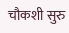चौकशी सुरु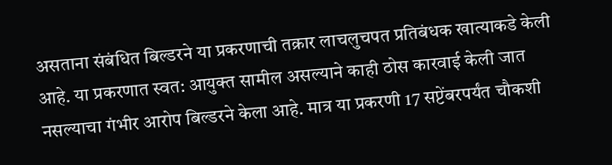असताना संबंधित बिल्डरने या प्रकरणाची तक्रार लाचलुचपत प्रतिबंधक खात्याकडे केली आहे. या प्रकरणात स्वत: आयुक्त सामील असल्याने काही ठोस कारवाई केली जात नसल्याचा गंभीर आरोप बिल्डरने केला आहे. मात्र या प्रकरणी 17 सप्टेंबरपर्यंत चौकशी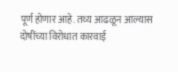पूर्ण होणार आहे. तथ्य आढळून आल्यास दोषींच्या विरोधात कारवाई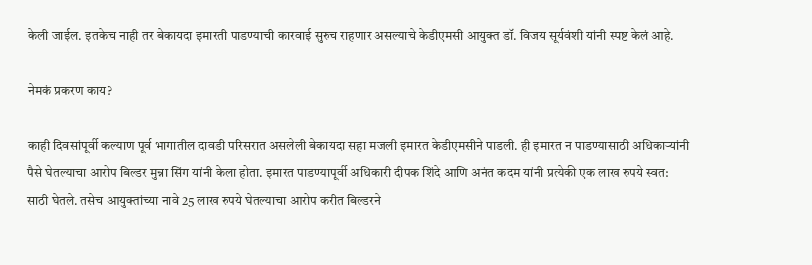केली जाईल. इतकेच नाही तर बेकायदा इमारती पाडण्याची कारवाई सुरुच राहणार असल्याचे केडीएमसी आयुक्त डॉ. विजय सूर्यवंशी यांनी स्पष्ट केलं आहे.

नेमकं प्रकरण काय?

काही दिवसांपूर्वी कल्याण पूर्व भागातील दावडी परिसरात असलेली बेकायदा सहा मजली इमारत केडीएमसीने पाडली. ही इमारत न पाडण्यासाठी अधिकाऱ्यांनी पैसे घेतल्याचा आरोप बिल्डर मुन्ना सिंग यांनी केला होता. इमारत पाडण्यापूर्वी अधिकारी दीपक शिंदे आणि अनंत कदम यांनी प्रत्येकी एक लाख रुपये स्वत: साठी घेतले. तसेच आयुक्तांच्या नावे 25 लाख रुपये घेतल्याचा आरोप करीत बिल्डरने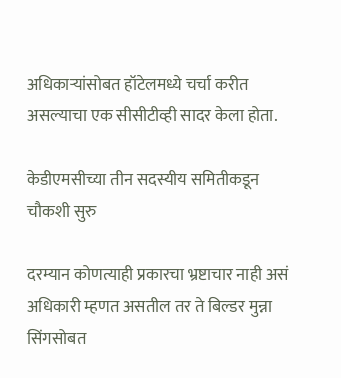अधिकाऱ्यांसोबत हॉटेलमध्ये चर्चा करीत असल्याचा एक सीसीटीव्ही सादर केला होता.

केडीएमसीच्या तीन सदस्यीय समितीकडून चौकशी सुरु

दरम्यान कोणत्याही प्रकारचा भ्रष्टाचार नाही असं अधिकारी म्हणत असतील तर ते बिल्डर मुन्ना सिंगसोबत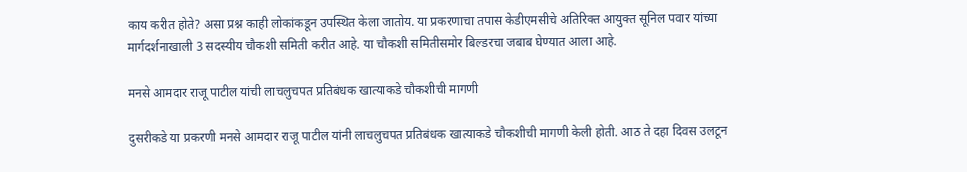काय करीत होते? असा प्रश्न काही लोकांकडून उपस्थित केला जातोय. या प्रकरणाचा तपास केडीएमसीचे अतिरिक्त आयुक्त सूनिल पवार यांच्या मार्गदर्शनाखाली 3 सदस्यीय चौकशी समिती करीत आहे. या चौकशी समितीसमोर बिल्डरचा जबाब घेण्यात आला आहे.

मनसे आमदार राजू पाटील यांची लाचलुचपत प्रतिबंधक खात्याकडे चौकशीची मागणी

दुसरीकडे या प्रकरणी मनसे आमदार राजू पाटील यांनी लाचलुचपत प्रतिबंधक खात्याकडे चौकशीची मागणी केली होती. आठ ते दहा दिवस उलटून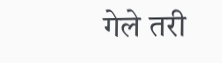गेले तरी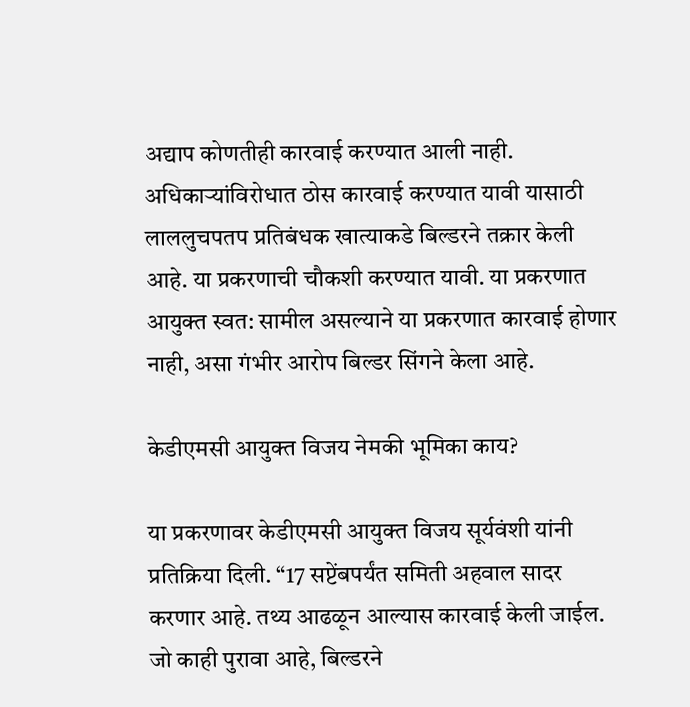अद्याप कोणतीही कारवाई करण्यात आली नाही. अधिकाऱ्यांविरोधात ठोस कारवाई करण्यात यावी यासाठी लाललुचपतप प्रतिबंधक खात्याकडे बिल्डरने तक्रार केली आहे. या प्रकरणाची चौकशी करण्यात यावी. या प्रकरणात आयुक्त स्वत: सामील असल्याने या प्रकरणात कारवाई होणार नाही, असा गंभीर आरोप बिल्डर सिंगने केला आहे.

केडीएमसी आयुक्त विजय नेमकी भूमिका काय?

या प्रकरणावर केडीएमसी आयुक्त विजय सूर्यवंशी यांनी प्रतिक्रिया दिली. “17 सप्टेंबपर्यंत समिती अहवाल सादर करणार आहे. तथ्य आढळून आल्यास कारवाई केली जाईल. जो काही पुरावा आहे, बिल्डरने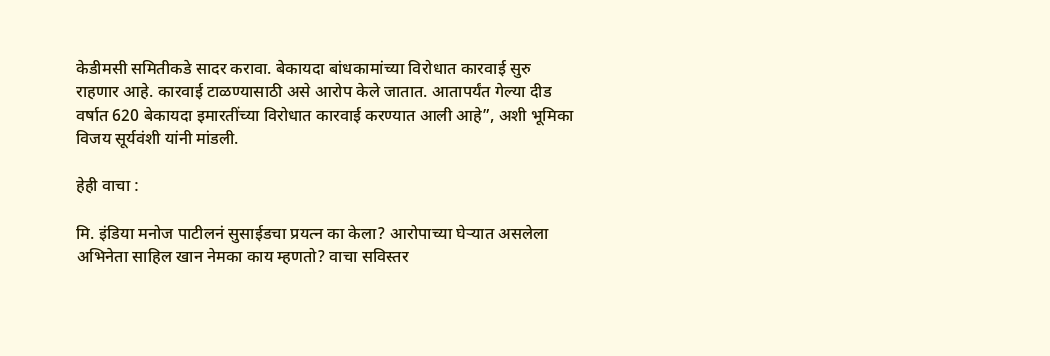केडीमसी समितीकडे सादर करावा. बेकायदा बांधकामांच्या विरोधात कारवाई सुरु राहणार आहे. कारवाई टाळण्यासाठी असे आरोप केले जातात. आतापर्यंत गेल्या दीड वर्षात 620 बेकायदा इमारतींच्या विरोधात कारवाई करण्यात आली आहे”, अशी भूमिका विजय सूर्यवंशी यांनी मांडली.

हेही वाचा :

मि. इंडिया मनोज पाटीलनं सुसाईडचा प्रयत्न का केला? आरोपाच्या घेऱ्यात असलेला अभिनेता साहिल खान नेमका काय म्हणतो? वाचा सविस्तर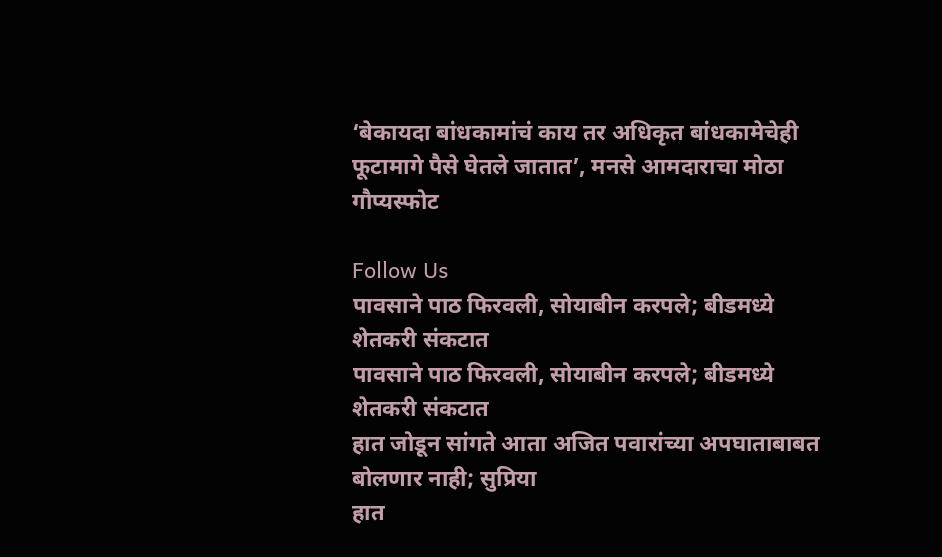‘बेकायदा बांधकामांचं काय तर अधिकृत बांधकामेचेही फूटामागे पैसे घेतले जातात’, मनसे आमदाराचा मोठा गौप्यस्फोट

Follow Us
पावसाने पाठ फिरवली, सोयाबीन करपले; बीडमध्ये शेतकरी संकटात
पावसाने पाठ फिरवली, सोयाबीन करपले; बीडमध्ये शेतकरी संकटात
हात जोडून सांगते आता अजित पवारांच्या अपघाताबाबत बोलणार नाही; सुप्रिया
हात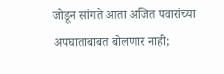जोडून सांगते आता अजित पवारांच्या अपघाताबाबत बोलणार नाही;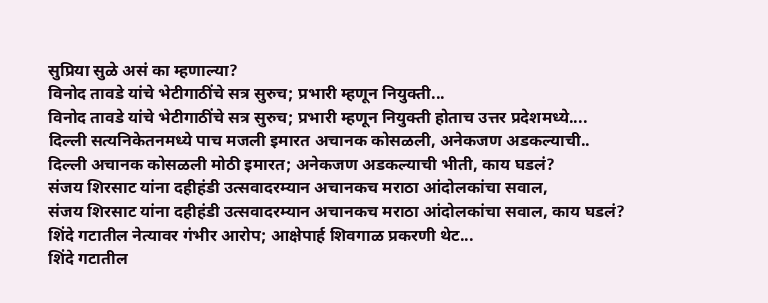सुप्रिया सुळे असं का म्हणाल्या?
विनोद तावडे यांचे भेटीगाठींचे सत्र सुरुच; प्रभारी म्हणून नियुक्ती...
विनोद तावडे यांचे भेटीगाठींचे सत्र सुरुच; प्रभारी म्हणून नियुक्ती होताच उत्तर प्रदेशमध्ये....
दिल्ली सत्यनिकेतनमध्ये पाच मजली इमारत अचानक कोसळली, अनेकजण अडकल्याची..
दिल्ली अचानक कोसळली मोठी इमारत; अनेकजण अडकल्याची भीती, काय घडलं?
संजय शिरसाट यांना दहीहंडी उत्सवादरम्यान अचानकच मराठा आंदोलकांचा सवाल,
संजय शिरसाट यांना दहीहंडी उत्सवादरम्यान अचानकच मराठा आंदोलकांचा सवाल, काय घडलं?
शिंदे गटातील नेत्यावर गंभीर आरोप; आक्षेपार्ह शिवगाळ प्रकरणी थेट...
शिंदे गटातील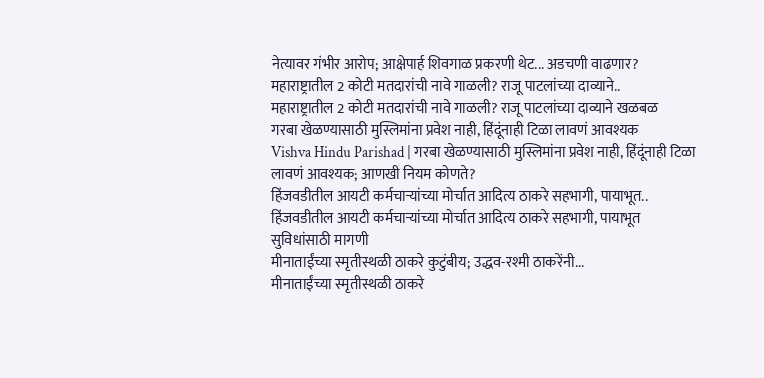नेत्यावर गंभीर आरोप; आक्षेपार्ह शिवगाळ प्रकरणी थेट... अडचणी वाढणार?
महाराष्ट्रातील 2 कोटी मतदारांची नावे गाळली? राजू पाटलांच्या दाव्याने..
महाराष्ट्रातील 2 कोटी मतदारांची नावे गाळली? राजू पाटलांच्या दाव्याने खळबळ
गरबा खेळण्यासाठी मुस्लिमांना प्रवेश नाही, हिंदूंनाही टिळा लावणं आवश्यक
Vishva Hindu Parishad | गरबा खेळण्यासाठी मुस्लिमांना प्रवेश नाही, हिंदूंनाही टिळा लावणं आवश्यक; आणखी नियम कोणते?
हिंजवडीतील आयटी कर्मचाऱ्यांच्या मोर्चात आदित्य ठाकरे सहभागी, पायाभूत..
हिंजवडीतील आयटी कर्मचाऱ्यांच्या मोर्चात आदित्य ठाकरे सहभागी, पायाभूत सुविधांसाठी मागणी
मीनाताईंच्या स्मृतीस्थळी ठाकरे कुटुंबीय; उद्धव-रश्मी ठाकरेंनी...
मीनाताईंच्या स्मृतीस्थळी ठाकरे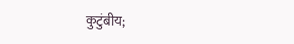कुटुंबीय;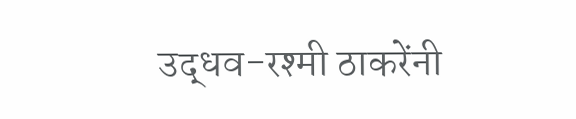उद्धव-रश्मी ठाकरेंनी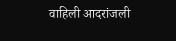वाहिली आदरांजली